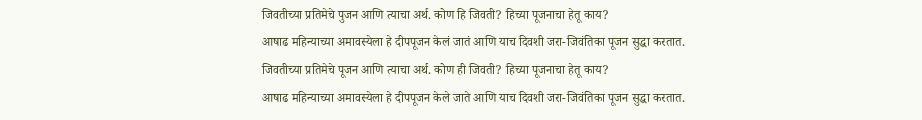जिवतीच्या प्रतिमेचे पुजन आणि त्याचा अर्थ. कोण हि जिवती? हिच्या पूजनाचा हेतू काय?
आषाढ महिन्याच्या अमावस्येला हे दीपपूजन केलं जातं आणि याच दिवशी जरा-जिवंतिका पूजन सुद्धा करतात.
जिवतीच्या प्रतिमेचे पूजन आणि त्याचा अर्थ. कोण ही जिवती? हिच्या पूजनाचा हेतू काय?
आषाढ महिन्याच्या अमावस्येला हे दीपपूजन केले जाते आणि याच दिवशी जरा-जिवंतिका पूजन सुद्धा करतात.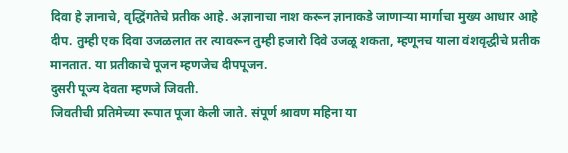दिवा हे ज्ञानाचे, वृद्धिंगतेचे प्रतीक आहे. अज्ञानाचा नाश करून ज्ञानाकडे जाणाऱ्या मार्गाचा मुख्य आधार आहे दीप. तुम्ही एक दिवा उजळलात तर त्यावरून तुम्ही हजारो दिवे उजळू शकता, म्हणूनच याला वंशवृद्धीचे प्रतीक मानतात. या प्रतीकाचे पूजन म्हणजेच दीपपूजन.
दुसरी पूज्य देवता म्हणजे जिवती.
जिवतीची प्रतिमेच्या रूपात पूजा केली जाते. संपूर्ण श्रावण महिना या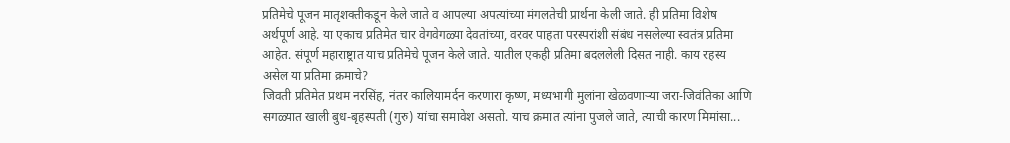प्रतिमेचे पूजन मातृशक्तीकडून केले जाते व आपल्या अपत्यांच्या मंगलतेची प्रार्थना केली जाते. ही प्रतिमा विशेष अर्थपूर्ण आहे. या एकाच प्रतिमेत चार वेगवेगळ्या देवतांच्या, वरवर पाहता परस्परांशी संबंध नसलेल्या स्वतंत्र प्रतिमा आहेत. संपूर्ण महाराष्ट्रात याच प्रतिमेचे पूजन केले जाते. यातील एकही प्रतिमा बदललेली दिसत नाही. काय रहस्य असेल या प्रतिमा क्रमाचे?
जिवती प्रतिमेत प्रथम नरसिंह, नंतर कालियामर्दन करणारा कृष्ण, मध्यभागी मुलांना खेळवणाऱ्या जरा-जिवंतिका आणि सगळ्यात खाली बुध-बृहस्पती (गुरु) यांचा समावेश असतो. याच क्रमात त्यांना पुजले जाते, त्याची कारण मिमांसा...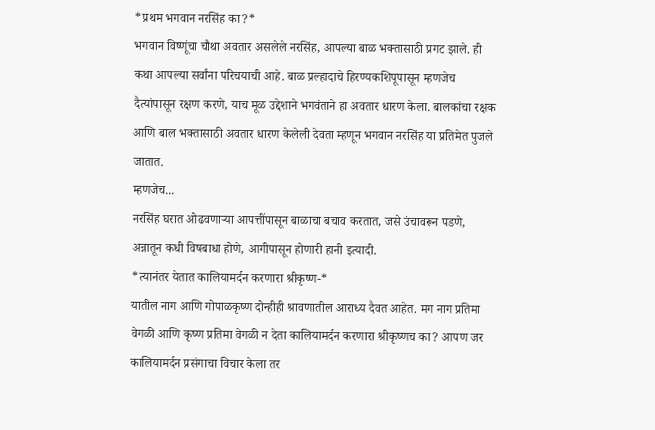*प्रथम भगवान नरसिंह का?*
भगवान विष्णूंचा चौथा अवतार असलेले नरसिंह, आपल्या बाळ भक्तासाठी प्रगट झाले. ही कथा आपल्या सर्वांना परिचयाची आहे. बाळ प्रल्हादाचे हिरण्यकशिपूपासून म्हणजेच दैत्यांपासून रक्षण करणे, याच मूळ उद्देशाने भगवंताने हा अवतार धारण केला. बालकांचा रक्षक आणि बाल भक्तासाठी अवतार धारण केलेली देवता म्हणून भगवान नरसिंह या प्रतिमेत पुजले जातात.
म्हणजेच...
नरसिंह घरात ओढवणाऱ्या आपत्तींपासून बाळाचा बचाव करतात, जसे उंचावरून पडणे, अन्नातून कधी विषबाधा होणे, आगीपासून होणारी हानी इत्यादी.
*त्यानंतर येतात कालियामर्दन करणारा श्रीकृष्ण-*
यातील नाग आणि गोपाळकृष्ण दोन्हीही श्रावणातील आराध्य दैवत आहेत. मग नाग प्रतिमा वेगळी आणि कृष्ण प्रतिमा वेगळी न देता कालियामर्दन करणारा श्रीकृष्णच का? आपण जर कालियामर्दन प्रसंगाचा विचार केला तर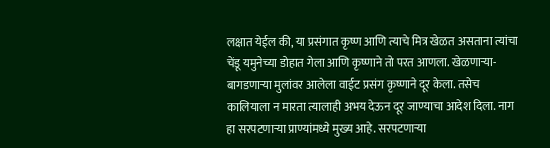लक्षात येईल की, या प्रसंगात कृष्ण आणि त्याचे मित्र खेळत असताना त्यांचा चेंडू यमुनेच्या डोहात गेला आणि कृष्णाने तो परत आणला. खेळणाऱ्या-बागडणाऱ्या मुलांवर आलेला वाईट प्रसंग कृष्णाने दूर केला. तसेच कालियाला न मारता त्यालाही अभय देऊन दूर जाण्याचा आदेश दिला. नाग हा सरपटणाऱ्या प्राण्यांमध्ये मुख्य आहे. सरपटणाऱ्या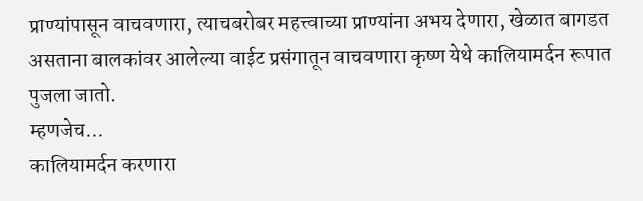प्राण्यांपासून वाचवणारा, त्याचबरोबर महत्त्वाच्या प्राण्यांना अभय देणारा, खेळात बागडत असताना बालकांवर आलेल्या वाईट प्रसंगातून वाचवणारा कृष्ण येथे कालियामर्दन रूपात पुजला जातो.
म्हणजेच...
कालियामर्दन करणारा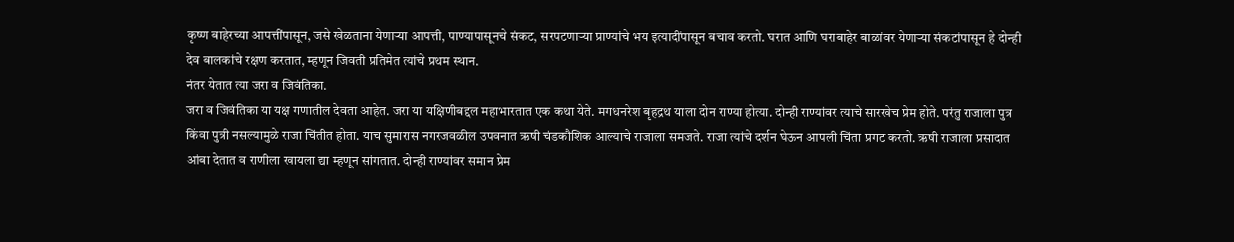कृष्ण बाहेरच्या आपत्तींपासून, जसे खेळताना येणाऱ्या आपत्ती, पाण्यापासूनचे संकट, सरपटणाऱ्या प्राण्यांचे भय इत्यादींपासून बचाव करतो. घरात आणि घराबाहेर बाळांवर येणाऱ्या संकटांपासून हे दोन्ही देव बालकांचे रक्षण करतात, म्हणून जिवती प्रतिमेत त्यांचे प्रथम स्थान.
नंतर येतात त्या जरा व जिवंतिका.
जरा व जिवंतिका या यक्ष गणातील देवता आहेत. जरा या यक्षिणीबद्दल महाभारतात एक कथा येते. मगधनरेश बृहद्रथ याला दोन राण्या होत्या. दोन्ही राण्यांवर त्याचे सारखेच प्रेम होते. परंतु राजाला पुत्र किंवा पुत्री नसल्यामुळे राजा चिंतीत होता. याच सुमारास नगरजवळील उपवनात ऋषी चंडकौशिक आल्याचे राजाला समजते. राजा त्यांचे दर्शन घेऊन आपली चिंता प्रगट करतो. ऋषी राजाला प्रसादात आंबा देतात व राणीला खायला द्या म्हणून सांगतात. दोन्ही राण्यांवर समान प्रेम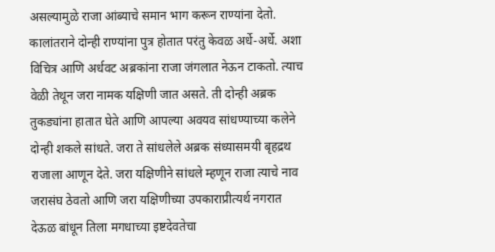असल्यामुळे राजा आंब्याचे समान भाग करून राण्यांना देतो. कालांतराने दोन्ही राण्यांना पुत्र होतात परंतु केवळ अर्धे-अर्धे. अशा विचित्र आणि अर्धवट अब्रकांना राजा जंगलात नेऊन टाकतो. त्याच वेळी तेथून जरा नामक यक्षिणी जात असते. ती दोन्ही अब्रक तुकड्यांना हातात घेते आणि आपल्या अवयव सांधण्याच्या कलेने दोन्ही शकले सांधते. जरा ते सांधलेले अब्रक संध्यासमयी बृहद्रथ राजाला आणून देते. जरा यक्षिणीने सांधले म्हणून राजा त्याचे नाव जरासंघ ठेवतो आणि जरा यक्षिणीच्या उपकाराप्रीत्यर्थ नगरात देऊळ बांधून तिला मगधाच्या इष्टदेवतेचा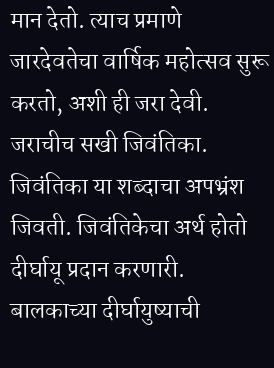मान देतो. त्याच प्रमाणे जारदेवतेचा वार्षिक महोत्सव सुरू करतो, अशी ही जरा देवी. जराचीच सखी जिवंतिका. जिवंतिका या शब्दाचा अपभ्रंश जिवती. जिवंतिकेचा अर्थ होतो दीर्घायू प्रदान करणारी. बालकाच्या दीर्घायुष्याची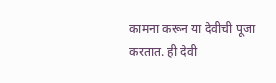कामना करून या देवीची पूजा करतात. ही देवी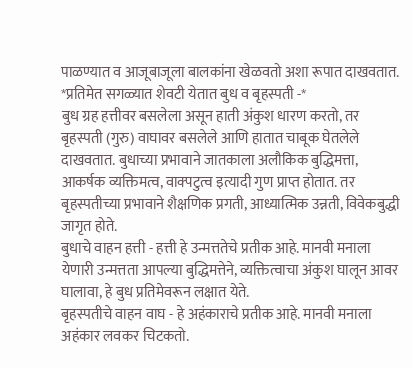पाळण्यात व आजूबाजूला बालकांना खेळवतो अशा रूपात दाखवतात.
*प्रतिमेत सगळ्यात शेवटी येतात बुध व बृहस्पती -*
बुध ग्रह हत्तीवर बसलेला असून हाती अंकुश धारण करतो, तर बृहस्पती (गुरु) वाघावर बसलेले आणि हातात चाबूक घेतलेले दाखवतात. बुधाच्या प्रभावाने जातकाला अलौकिक बुद्धिमत्ता, आकर्षक व्यक्तिमत्व, वाक्पटुत्व इत्यादी गुण प्राप्त होतात. तर बृहस्पतीच्या प्रभावाने शैक्षणिक प्रगती, आध्यात्मिक उन्नती, विवेकबुद्धी जागृत होते.
बुधाचे वाहन हत्ती - हत्ती हे उन्मत्ततेचे प्रतीक आहे. मानवी मनाला येणारी उन्मत्तता आपल्या बुद्धिमत्तेने, व्यक्तित्वाचा अंकुश घालून आवर घालावा, हे बुध प्रतिमेवरून लक्षात येते.
बृहस्पतीचे वाहन वाघ - हे अहंकाराचे प्रतीक आहे. मानवी मनाला अहंकार लवकर चिटकतो.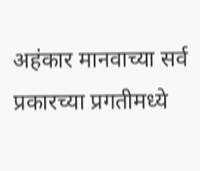अहंकार मानवाच्या सर्व प्रकारच्या प्रगतीमध्ये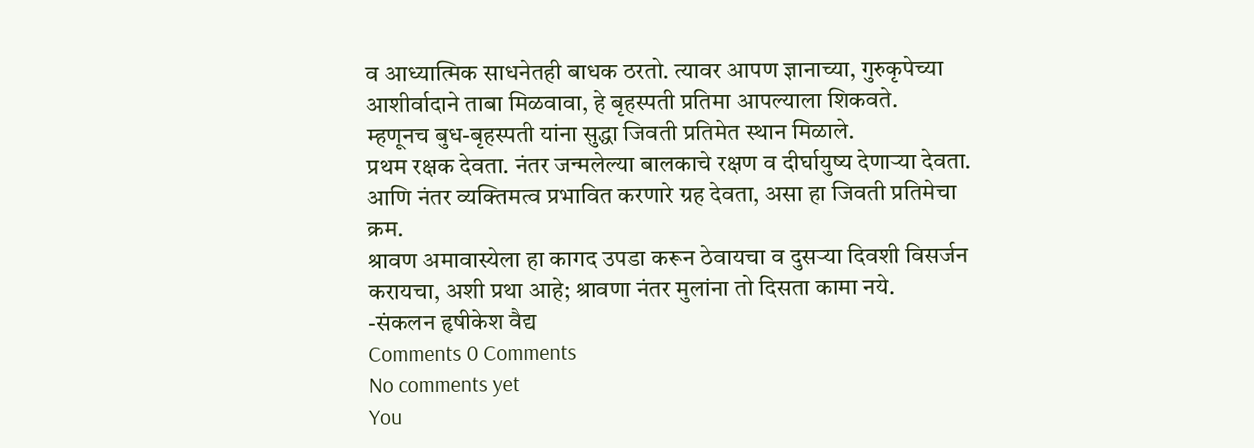व आध्यात्मिक साधनेतही बाधक ठरतो. त्यावर आपण ज्ञानाच्या, गुरुकृपेच्या आशीर्वादाने ताबा मिळवावा, हे बृहस्पती प्रतिमा आपल्याला शिकवते.
म्हणूनच बुध-बृहस्पती यांना सुद्धा जिवती प्रतिमेत स्थान मिळाले.
प्रथम रक्षक देवता. नंतर जन्मलेल्या बालकाचे रक्षण व दीर्घायुष्य देणाऱ्या देवता.
आणि नंतर व्यक्तिमत्व प्रभावित करणारे ग्रह देवता, असा हा जिवती प्रतिमेचा क्रम.
श्रावण अमावास्येला हा कागद उपडा करून ठेवायचा व दुसऱ्या दिवशी विसर्जन करायचा, अशी प्रथा आहे; श्रावणा नंतर मुलांना तो दिसता कामा नये.
-संकलन हृषीकेश वैद्य
Comments 0 Comments
No comments yet
You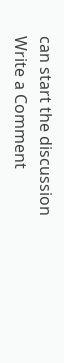can start the discussion
Write a Comment